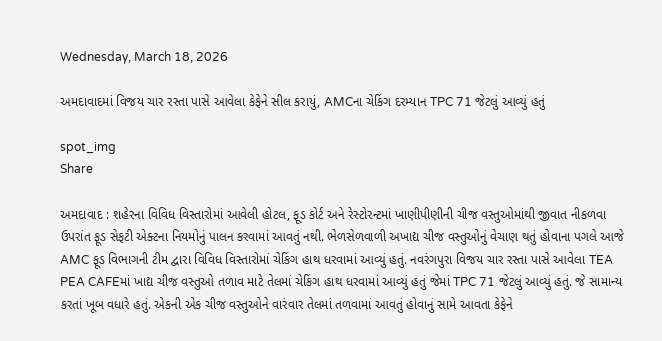Wednesday, March 18, 2026

અમદાવાદમાં વિજય ચાર રસ્તા પાસે આવેલા કેફેને સીલ કરાયું, AMCના ચેકિંગ દરમ્યાન TPC 71 જેટલું આવ્યું હતું

spot_img
Share

અમદાવાદ : શહેરના વિવિધ વિસ્તારોમાં આવેલી હોટલ, ફૂડ કોર્ટ અને રેસ્ટોરન્ટમાં ખાણીપીણીની ચીજ વસ્તુઓમાંથી જીવાત નીકળવા ઉપરાંત ફૂડ સેફટી એક્ટના નિયમોનું પાલન કરવામાં આવતું નથી. ભેળસેળવાળી અખાદ્ય ચીજ વસ્તુઓનું વેચાણ થતું હોવાના પગલે આજે AMC ફૂડ વિભાગની ટીમ દ્વારા વિવિધ વિસ્તારોમાં ચેકિંગ હાથ ધરવામાં આવ્યું હતું. નવરંગપુરા વિજય ચાર રસ્તા પાસે આવેલા TEA PEA CAFEમાં ખાદ્ય ચીજ વસ્તુઓ તળાવ માટે તેલમાં ચેકિંગ હાથ ધરવામાં આવ્યું હતું જેમાં TPC 71 જેટલું આવ્યું હતું. જે સામાન્ય કરતાં ખૂબ વધારે હતું. એકની એક ચીજ વસ્તુઓને વારંવાર તેલમાં તળવામાં આવતું હોવાનું સામે આવતા કેફેને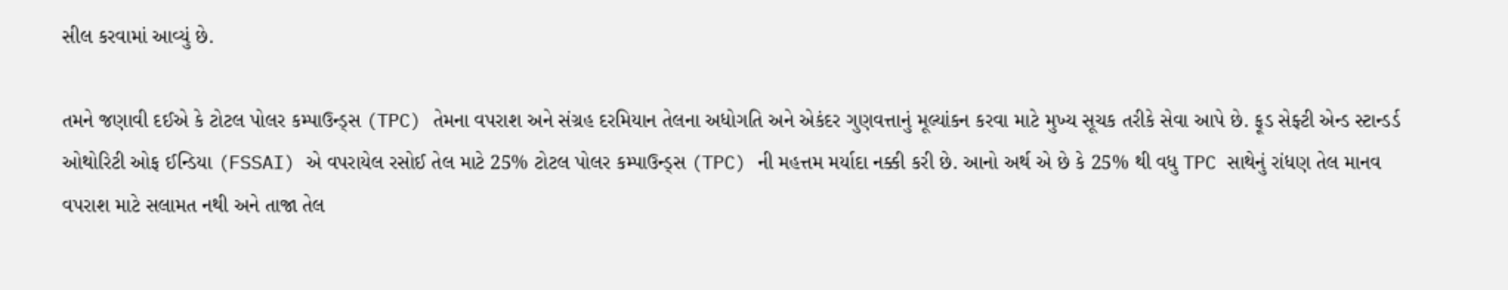સીલ કરવામાં આવ્યું છે.

તમને જણાવી દઈએ કે ટોટલ પોલર કમ્પાઉન્ડ્સ (TPC) તેમના વપરાશ અને સંગ્રહ દરમિયાન તેલના અધોગતિ અને એકંદર ગુણવત્તાનું મૂલ્યાંકન કરવા માટે મુખ્ય સૂચક તરીકે સેવા આપે છે. ફૂડ સેફ્ટી એન્ડ સ્ટાન્ડર્ડ ઓથોરિટી ઓફ ઈન્ડિયા (FSSAI) એ વપરાયેલ રસોઈ તેલ માટે 25% ટોટલ પોલર કમ્પાઉન્ડ્સ (TPC) ની મહત્તમ મર્યાદા નક્કી કરી છે. આનો અર્થ એ છે કે 25% થી વધુ TPC સાથેનું રાંધણ તેલ માનવ વપરાશ માટે સલામત નથી અને તાજા તેલ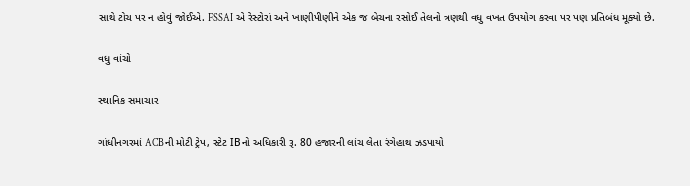સાથે ટોચ પર ન હોવું જોઈએ. FSSAI એ રેસ્ટોરાં અને ખાણીપીણીને એક જ બેચના રસોઈ તેલનો ત્રણથી વધુ વખત ઉપયોગ કરવા પર પણ પ્રતિબંધ મૂક્યો છે.

વધુ વાંચો

સ્થાનિક સમાચાર

ગાંધીનગરમાં ACBની મોટી ટ્રેપ, સ્ટેટ IBનો અધિકારી રૂ. 80 હજારની લાંચ લેતા રંગેહાથ ઝડપાયો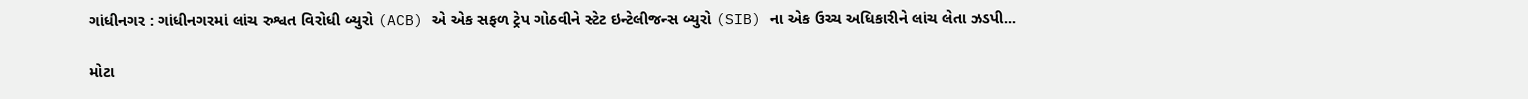ગાંધીનગર : ગાંધીનગરમાં લાંચ રુશ્વત વિરોધી બ્યુરો (ACB) એ એક સફળ ટ્રેપ ગોઠવીને સ્ટેટ ઇન્ટેલીજન્સ બ્યુરો (SIB) ના એક ઉચ્ચ અધિકારીને લાંચ લેતા ઝડપી...

મોટા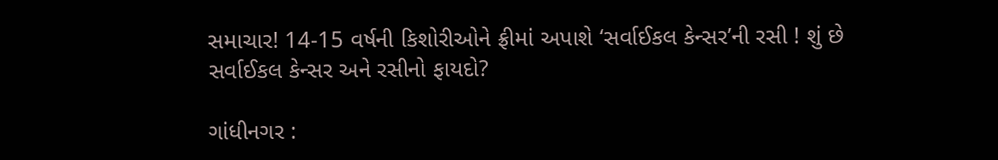સમાચાર! 14-15 વર્ષની કિશોરીઓને ફ્રીમાં અપાશે ‘સર્વાઈકલ કેન્સર’ની રસી ! શું છે સર્વાઈકલ કેન્સર અને રસીનો ફાયદો?

ગાંધીનગર :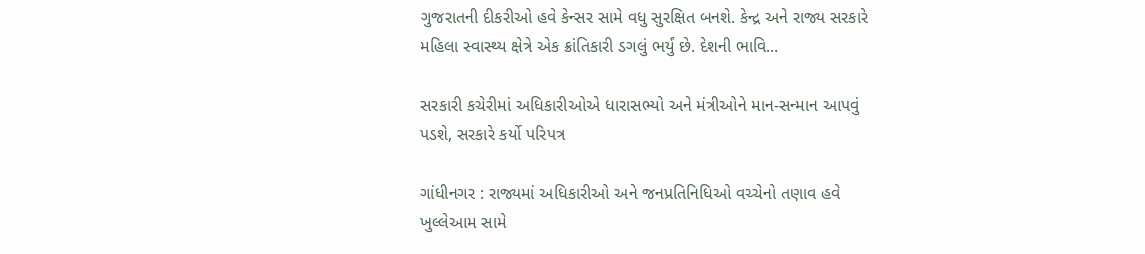ગુજરાતની દીકરીઓ હવે કેન્સર સામે વધુ સુરક્ષિત બનશે. કેન્દ્ર અને રાજ્ય સરકારે મહિલા સ્વાસ્થ્ય ક્ષેત્રે એક ક્રાંતિકારી ડગલું ભર્યું છે. દેશની ભાવિ...

સરકારી કચેરીમાં અધિકારીઓએ ધારાસભ્યો અને મંત્રીઓને માન-સન્માન આપવું પડશે, સરકારે કર્યો પરિપત્ર

ગાંધીનગર : રાજ્યમાં અધિકારીઓ અને જનપ્રતિનિધિઓ વચ્ચેનો તણાવ હવે ખુલ્લેઆમ સામે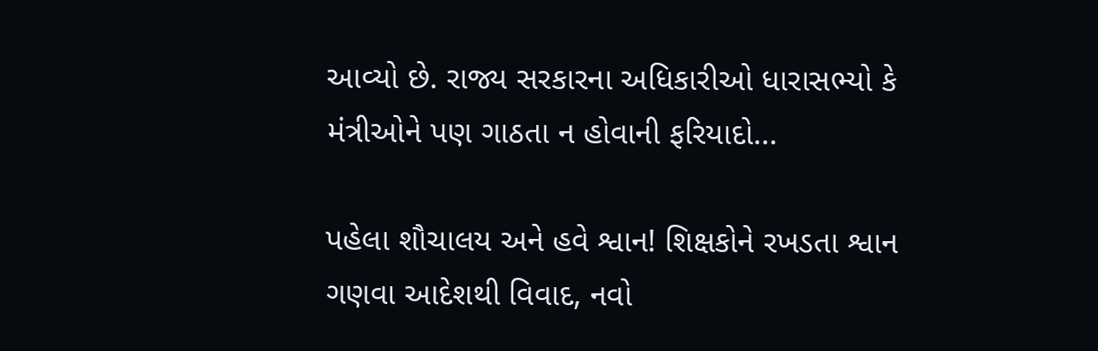આવ્યો છે. રાજ્ય સરકારના અધિકારીઓ ધારાસભ્યો કે મંત્રીઓને પણ ગાઠતા ન હોવાની ફરિયાદો...

પહેલા શૌચાલય અને હવે શ્વાન! શિક્ષકોને રખડતા શ્વાન ગણવા આદેશથી વિવાદ, નવો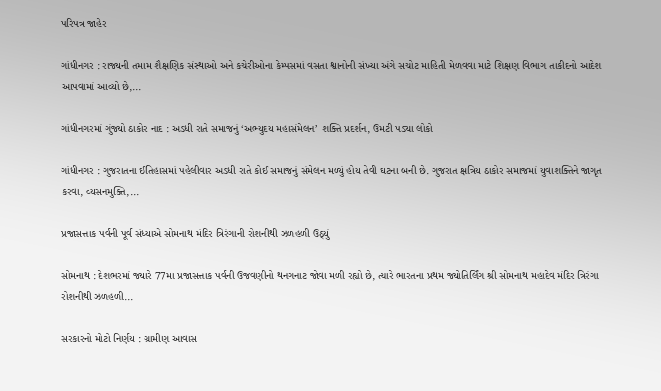પરિપત્ર જાહેર

ગાંધીનગર : રાજ્યની તમામ શૈક્ષણિક સંસ્થાઓ અને કચેરીઓના કેમ્પસમાં વસતા શ્વાનોની સંખ્યા અંગે સચોટ માહિતી મેળવવા માટે શિક્ષણ વિભાગ તાકીદનો આદેશ આપવામાં આવ્યો છે,...

ગાંધીનગરમાં ગુંજ્યો ઠાકોર નાદ : અડધી રાતે સમાજનું ‘અભ્યુદય મહાસંમેલન’ શક્તિ પ્રદર્શન, ઉમટી પડ્યા લોકો

ગાંધીનગર : ગુજરાતના ઈતિહાસમાં પહેલીવાર અડધી રાતે કોઈ સમાજનું સંમેલન મળ્યું હોય તેવી ઘટના બની છે. ગુજરાત ક્ષત્રિય ઠાકોર સમાજમાં યુવાશક્તિને જાગૃત કરવા, વ્યસનમુક્તિ,...

પ્રજાસત્તાક પર્વની પૂર્વ સંધ્યાએ સોમનાથ મંદિર ત્રિરંગાની રોશનીથી ઝળહળી ઉઠ્યું

સોમનાથ : દેશભરમાં જ્યારે 77મા પ્રજાસત્તાક પર્વની ઉજવણીનો થનગનાટ જોવા મળી રહ્યો છે, ત્યારે ભારતના પ્રથમ જ્યોતિર્લિંગ શ્રી સોમનાથ મહાદેવ મંદિર ત્રિરંગા રોશનીથી ઝળહળી...

સરકારનો મોટો નિર્ણય : ગ્રામીણ આવાસ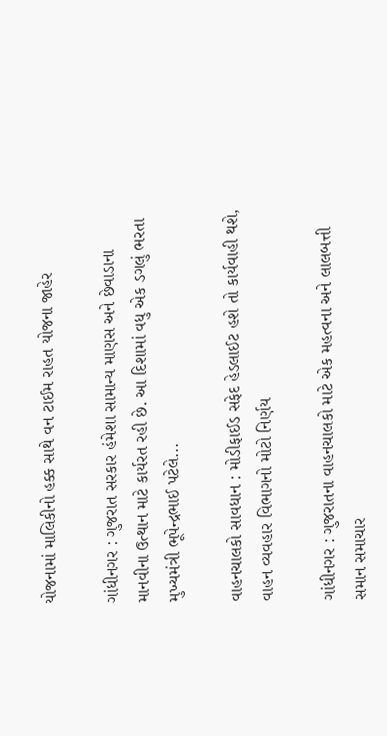યોજનામાં માલિકીનો હક્ક સાથે વન ટાઈમ રાહત યોજના જાહેર

ગાંધીનગર : ગુજરાત સરકાર હંમેશા સામાન્ય માણસ અને છેવાડાના માનવીના ઉત્થાન માટે કાર્યરત રહી છે. આ દિશામાં વધુ એક ડગલું ભરતા મુખ્યમંત્રી ભૂપેન્દ્રભાઈ પટેલે...

વાહનચાલકો સાવધાન : મોડીફાઈડ સફેદ હેડલાઈટ હશે તો કાર્યવાહી થશે, વાહન વ્યવહાર વિભાગનો મોટો નિર્ણય

ગાંધીનગર : ગુજરાતના વાહનચાલકો માટે એક મહત્વના અને લાલબત્તી સમાન સમાચાર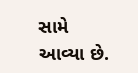સામે આવ્યા છે.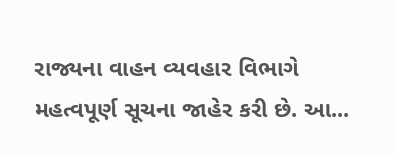રાજ્યના વાહન વ્યવહાર વિભાગે મહત્વપૂર્ણ સૂચના જાહેર કરી છે. આ...